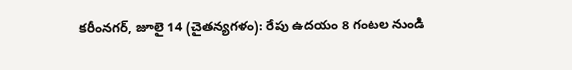కరీంనగర్, జూలై 14 (చైతన్యగళం): రేపు ఉదయం 8 గంటల నుండి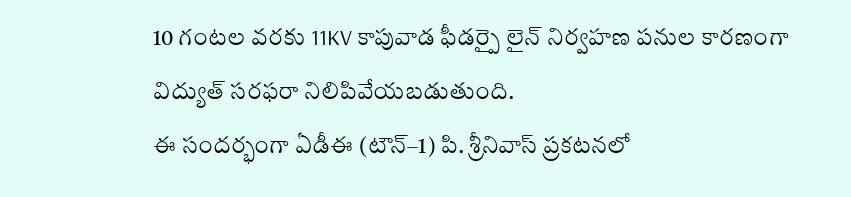10 గంటల వరకు 11KV కాపువాడ ఫీడర్పై లైన్ నిర్వహణ పనుల కారణంగా విద్యుత్ సరఫరా నిలిపివేయబడుతుంది.
ఈ సందర్భంగా ఏడీఈ (టౌన్–1) పి. శ్రీనివాస్ ప్రకటనలో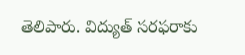తెలిపారు. విద్యుత్ సరఫరాకు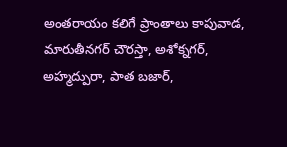అంతరాయం కలిగే ప్రాంతాలు కాపువాడ, మారుతీనగర్ చౌరస్తా, అశోక్నగర్, అహ్మద్పురా, పాత బజార్,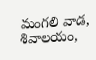మంగలి వాడ, శివాలయం,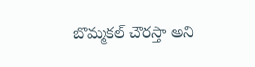బొమ్మకల్ చౌరస్తా అని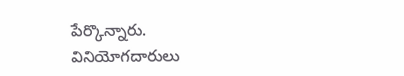పేర్కొన్నారు.
వినియోగదారులు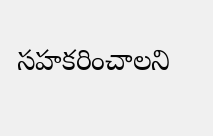సహకరించాలని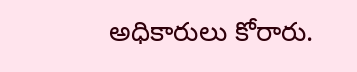అధికారులు కోరారు.